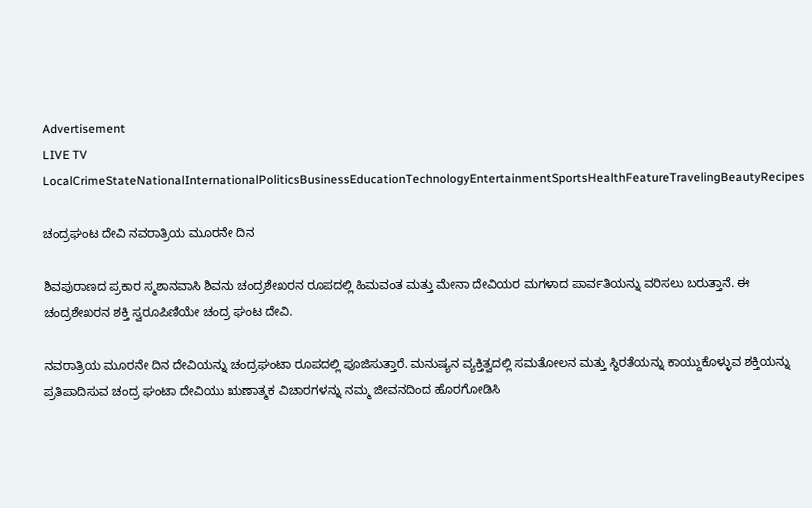Advertisement
LIVE TV LocalCrimeStateNationalInternationalPoliticsBusinessEducationTechnologyEntertainmentSportsHealthFeatureTravelingBeautyRecipes

ಚಂದ್ರಘಂಟ ದೇವಿ ನವರಾತ್ರಿಯ ಮೂರನೇ ದಿನ

ಶಿವಪುರಾಣದ ಪ್ರಕಾರ ಸ್ಮಶಾನವಾಸಿ ಶಿವನು ಚಂದ್ರಶೇಖರನ ರೂಪದಲ್ಲಿ ಹಿಮವಂತ ಮತ್ತು ಮೇನಾ ದೇವಿಯರ ಮಗಳಾದ ಪಾರ್ವತಿಯನ್ನು ವರಿಸಲು ಬರುತ್ತಾನೆ. ಈ ಚಂದ್ರಶೇಖರನ ಶಕ್ತಿ ಸ್ವರೂಪಿಣಿಯೇ ಚಂದ್ರ ಘಂಟ ದೇವಿ.

ನವರಾತ್ರಿಯ ಮೂರನೇ ದಿನ ದೇವಿಯನ್ನು ಚಂದ್ರಘಂಟಾ ರೂಪದಲ್ಲಿ ಪೂಜಿಸುತ್ತಾರೆ. ಮನುಷ್ಯನ ವ್ಯಕ್ತಿತ್ವದಲ್ಲಿ ಸಮತೋಲನ ಮತ್ತು ಸ್ಥಿರತೆಯನ್ನು ಕಾಯ್ದುಕೊಳ್ಳುವ ಶಕ್ತಿಯನ್ನು ಪ್ರತಿಪಾದಿಸುವ ಚಂದ್ರ ಘಂಟಾ ದೇವಿಯು ಋಣಾತ್ಮಕ ವಿಚಾರಗಳನ್ನು ನಮ್ಮ ಜೀವನದಿಂದ ಹೊರಗೋಡಿಸಿ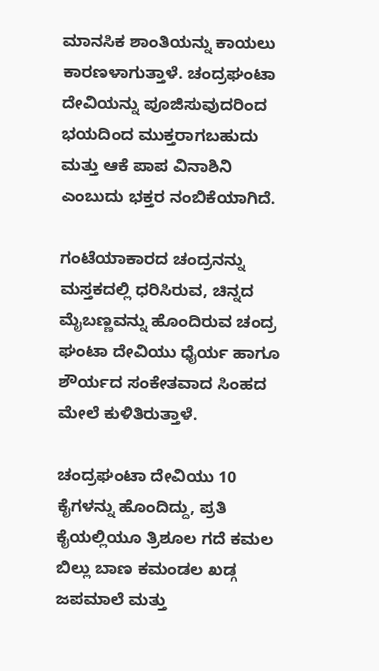ಮಾನಸಿಕ ಶಾಂತಿಯನ್ನು ಕಾಯಲು ಕಾರಣಳಾಗುತ್ತಾಳೆ. ಚಂದ್ರಘಂಟಾ ದೇವಿಯನ್ನು ಪೂಜಿಸುವುದರಿಂದ ಭಯದಿಂದ ಮುಕ್ತರಾಗಬಹುದು ಮತ್ತು ಆಕೆ ಪಾಪ ವಿನಾಶಿನಿ ಎಂಬುದು ಭಕ್ತರ ನಂಬಿಕೆಯಾಗಿದೆ.

ಗಂಟೆಯಾಕಾರದ ಚಂದ್ರನನ್ನು ಮಸ್ತಕದಲ್ಲಿ ಧರಿಸಿರುವ, ಚಿನ್ನದ ಮೈಬಣ್ಣವನ್ನು ಹೊಂದಿರುವ ಚಂದ್ರ ಘಂಟಾ ದೇವಿಯು ಧೈರ್ಯ ಹಾಗೂ ಶೌರ್ಯದ ಸಂಕೇತವಾದ ಸಿಂಹದ ಮೇಲೆ ಕುಳಿತಿರುತ್ತಾಳೆ.

ಚಂದ್ರಘಂಟಾ ದೇವಿಯು 10 ಕೈಗಳನ್ನು ಹೊಂದಿದ್ದು, ಪ್ರತಿ ಕೈಯಲ್ಲಿಯೂ ತ್ರಿಶೂಲ ಗದೆ ಕಮಲ ಬಿಲ್ಲು ಬಾಣ ಕಮಂಡಲ ಖಡ್ಗ ಜಪಮಾಲೆ ಮತ್ತು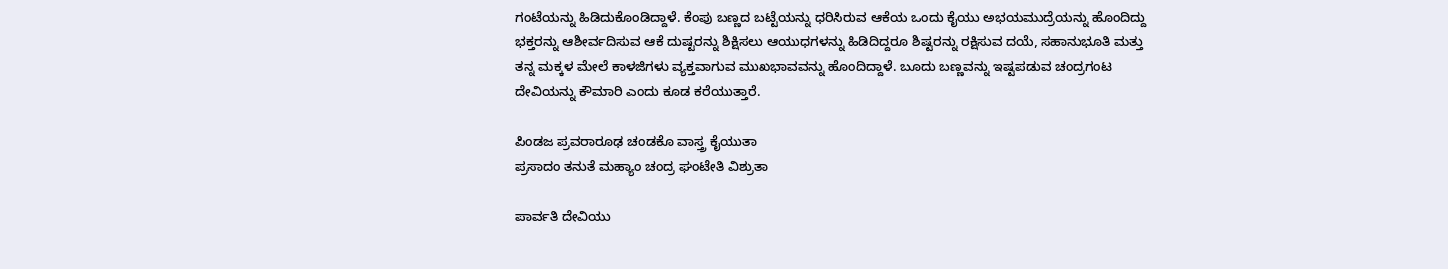ಗಂಟೆಯನ್ನು ಹಿಡಿದುಕೊಂಡಿದ್ದಾಳೆ. ಕೆಂಪು ಬಣ್ಣದ ಬಟ್ಟೆಯನ್ನು ಧರಿಸಿರುವ ಆಕೆಯ ಒಂದು ಕೈಯು ಅಭಯಮುದ್ರೆಯನ್ನು ಹೊಂದಿದ್ದು ಭಕ್ತರನ್ನು ಆಶೀರ್ವದಿಸುವ ಆಕೆ ದುಷ್ಟರನ್ನು ಶಿಕ್ಷಿಸಲು ಆಯುಧಗಳನ್ನು ಹಿಡಿದಿದ್ದರೂ ಶಿಷ್ಟರನ್ನು ರಕ್ಷಿಸುವ ದಯೆ, ಸಹಾನುಭೂತಿ ಮತ್ತು ತನ್ನ ಮಕ್ಕಳ ಮೇಲೆ ಕಾಳಜಿಗಳು ವ್ಯಕ್ತವಾಗುವ ಮುಖಭಾವವನ್ನು ಹೊಂದಿದ್ದಾಳೆ. ಬೂದು ಬಣ್ಣವನ್ನು ಇಷ್ಟಪಡುವ ಚಂದ್ರಗಂಟ ದೇವಿಯನ್ನು ಕೌಮಾರಿ ಎಂದು ಕೂಡ ಕರೆಯುತ್ತಾರೆ.

ಪಿಂಡಜ ಪ್ರವರಾರೂಢ ಚಂಡಕೊ ವಾಸ್ತ್ರ ಕೈಯುತಾ
ಪ್ರಸಾದಂ ತನುತೆ ಮಹ್ಯಾಂ ಚಂದ್ರ ಘಂಟೇತಿ ವಿಶ್ರುತಾ

ಪಾರ್ವತಿ ದೇವಿಯು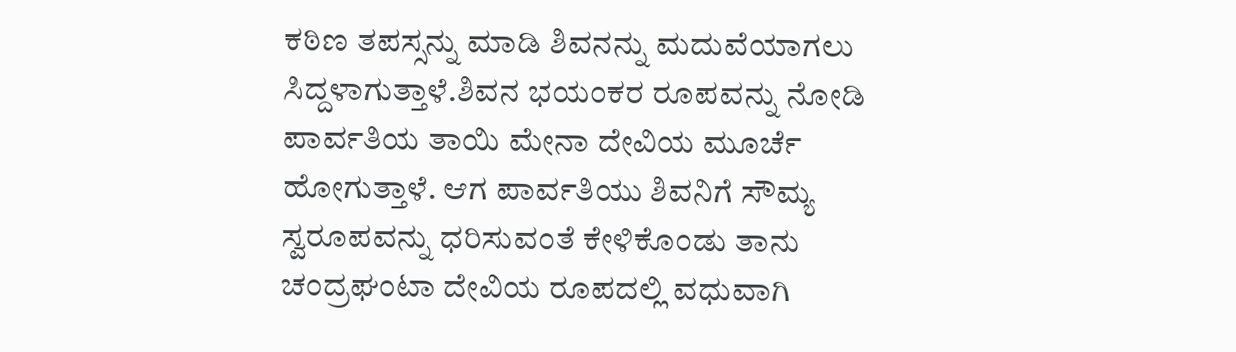ಕಠಿಣ ತಪಸ್ಸನ್ನು ಮಾಡಿ ಶಿವನನ್ನು ಮದುವೆಯಾಗಲು ಸಿದ್ದಳಾಗುತ್ತಾಳೆ.ಶಿವನ ಭಯಂಕರ ರೂಪವನ್ನು ನೋಡಿ ಪಾರ್ವತಿಯ ತಾಯಿ ಮೇನಾ ದೇವಿಯ ಮೂರ್ಚೆ ಹೋಗುತ್ತಾಳೆ. ಆಗ ಪಾರ್ವತಿಯು ಶಿವನಿಗೆ ಸೌಮ್ಯ ಸ್ವರೂಪವನ್ನು ಧರಿಸುವಂತೆ ಕೇಳಿಕೊಂಡು ತಾನು ಚಂದ್ರಘಂಟಾ ದೇವಿಯ ರೂಪದಲ್ಲಿ ವಧುವಾಗಿ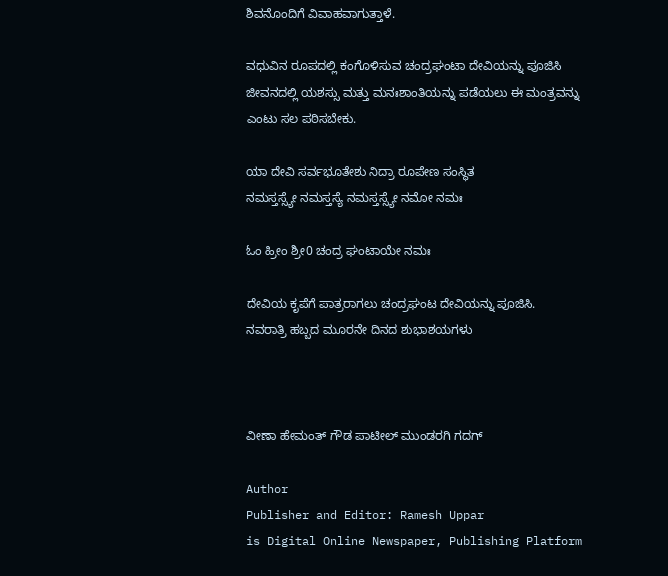ಶಿವನೊಂದಿಗೆ ವಿವಾಹವಾಗುತ್ತಾಳೆ.

ವಧುವಿನ ರೂಪದಲ್ಲಿ ಕಂಗೊಳಿಸುವ ಚಂದ್ರಘಂಟಾ ದೇವಿಯನ್ನು ಪೂಜಿಸಿ ಜೀವನದಲ್ಲಿ ಯಶಸ್ಸು ಮತ್ತು ಮನಃಶಾಂತಿಯನ್ನು ಪಡೆಯಲು ಈ ಮಂತ್ರವನ್ನು ಎಂಟು ಸಲ ಪಠಿಸಬೇಕು.

ಯಾ ದೇವಿ ಸರ್ವಭೂತೇಶು ನಿದ್ರಾ ರೂಪೇಣ ಸಂಸ್ಥಿತ
ನಮಸ್ತಸ್ಸ್ಯೇ ನಮಸ್ತಸ್ಯೆ ನಮಸ್ತಸ್ಸ್ಯೇ ನಮೋ ನಮಃ

ಓಂ ಹ್ರೀಂ ಶ್ರೀ0 ಚಂದ್ರ ಘಂಟಾಯೇ ನಮಃ

ದೇವಿಯ ಕೃಪೆಗೆ ಪಾತ್ರರಾಗಲು ಚಂದ್ರಘಂಟ ದೇವಿಯನ್ನು ಪೂಜಿಸಿ.
ನವರಾತ್ರಿ ಹಬ್ಬದ ಮೂರನೇ ದಿನದ ಶುಭಾಶಯಗಳು



ವೀಣಾ ಹೇಮಂತ್ ಗೌಡ ಪಾಟೀಲ್ ಮುಂಡರಗಿ ಗದಗ್

Author
Publisher and Editor: Ramesh Uppar
is Digital Online Newspaper, Publishing Platform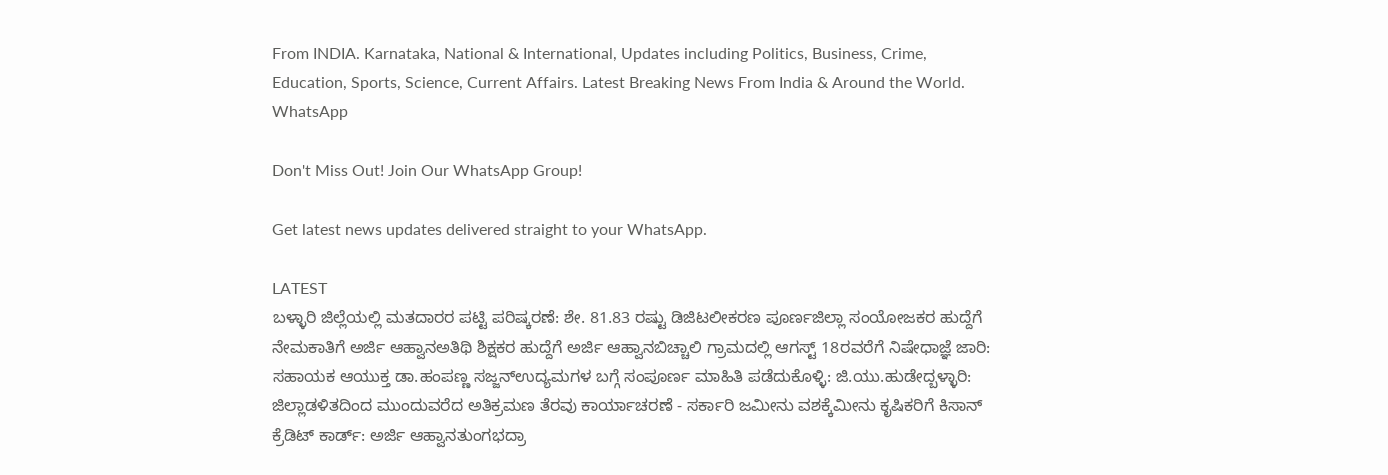From INDIA. Karnataka, National & International, Updates including Politics, Business, Crime, Education, Sports, Science, Current Affairs. Latest Breaking News From India & Around the World.
WhatsApp

Don't Miss Out! Join Our WhatsApp Group!

Get latest news updates delivered straight to your WhatsApp.

LATEST
ಬಳ್ಳಾರಿ ಜಿಲ್ಲೆಯಲ್ಲಿ ಮತದಾರರ ಪಟ್ಟಿ ಪರಿಷ್ಕರಣೆ: ಶೇ. 81.83 ರಷ್ಟು ಡಿಜಿಟಲೀಕರಣ ಪೂರ್ಣಜಿಲ್ಲಾ ಸಂಯೋಜಕರ ಹುದ್ದೆಗೆ ನೇಮಕಾತಿಗೆ ಅರ್ಜಿ ಆಹ್ವಾನಅತಿಥಿ ಶಿಕ್ಷಕರ ಹುದ್ದೆಗೆ ಅರ್ಜಿ ಆಹ್ವಾನಬಿಚ್ಚಾಲಿ ಗ್ರಾಮದಲ್ಲಿ ಆಗಸ್ಟ್ 18ರವರೆಗೆ ನಿಷೇಧಾಜ್ಞೆ ಜಾರಿ: ಸಹಾಯಕ ಆಯುಕ್ತ ಡಾ.ಹಂಪಣ್ಣ ಸಜ್ಜನ್ಉದ್ಯಮಗಳ ಬಗ್ಗೆ ಸಂಪೂರ್ಣ ಮಾಹಿತಿ ಪಡೆದುಕೊಳ್ಳಿ: ಜಿ.ಯು.ಹುಡೇದ್ಬಳ್ಳಾರಿ: ಜಿಲ್ಲಾಡಳಿತದಿಂದ ಮುಂದುವರೆದ ಅತಿಕ್ರಮಣ ತೆರವು ಕಾರ್ಯಾಚರಣೆ - ಸರ್ಕಾರಿ ಜಮೀನು ವಶಕ್ಕೆಮೀನು ಕೃಷಿಕರಿಗೆ ಕಿಸಾನ್ ಕ್ರೆಡಿಟ್ ಕಾರ್ಡ್: ಅರ್ಜಿ ಆಹ್ವಾನತುಂಗಭದ್ರಾ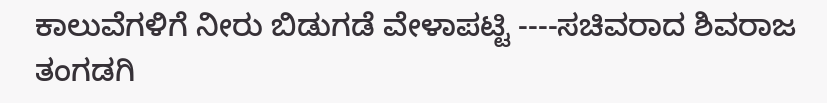ಕಾಲುವೆಗಳಿಗೆ ನೀರು ಬಿಡುಗಡೆ ವೇಳಾಪಟ್ಟಿ ----ಸಚಿವರಾದ ಶಿವರಾಜ ತಂಗಡಗಿ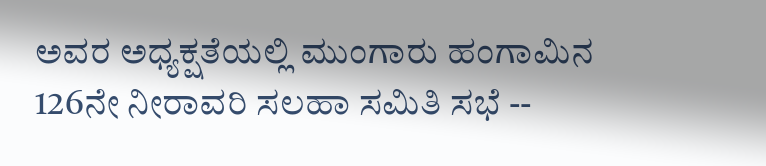ಅವರ ಅಧ್ಯಕ್ಷತೆಯಲ್ಲಿ ಮುಂಗಾರು ಹಂಗಾಮಿನ 126ನೇ ನೀರಾವರಿ ಸಲಹಾ ಸಮಿತಿ ಸಭೆ --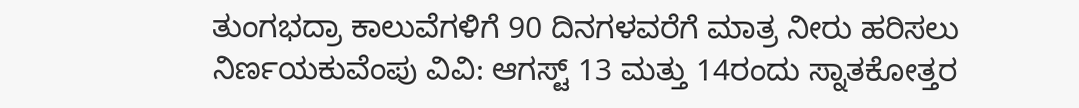ತುಂಗಭದ್ರಾ ಕಾಲುವೆಗಳಿಗೆ 90 ದಿನಗಳವರೆಗೆ ಮಾತ್ರ ನೀರು ಹರಿಸಲು ನಿರ್ಣಯಕುವೆಂಪು ವಿವಿ: ಆಗಸ್ಟ್ 13 ಮತ್ತು 14ರಂದು ಸ್ನಾತಕೋತ್ತರ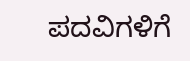ಪದವಿಗಳಿಗೆ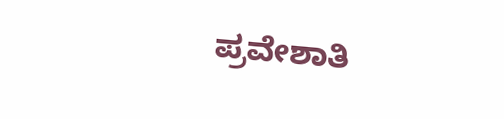ಪ್ರವೇಶಾತಿ